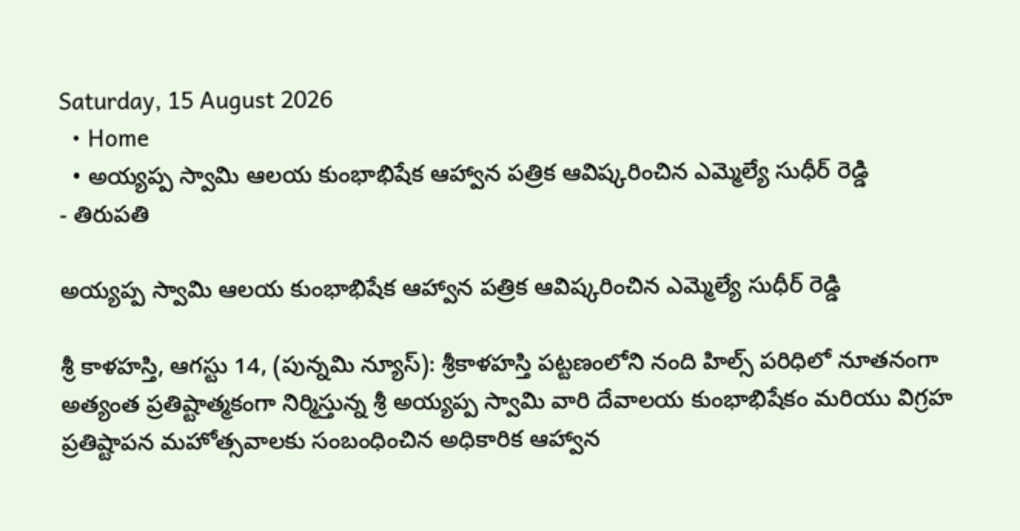Saturday, 15 August 2026
  • Home
  • అయ్యప్ప స్వామి ఆలయ కుంభాభిషేక ఆహ్వాన పత్రిక ఆవిష్కరించిన ఎమ్మెల్యే సుధీర్ రెడ్డి
- తిరుపతి

అయ్యప్ప స్వామి ఆలయ కుంభాభిషేక ఆహ్వాన పత్రిక ఆవిష్కరించిన ఎమ్మెల్యే సుధీర్ రెడ్డి

శ్రీ కాళహస్తి, ఆగస్టు 14, (పున్నమి న్యూస్): శ్రీకాళహస్తి పట్టణంలోని నంది హిల్స్ పరిధిలో నూతనంగా అత్యంత ప్రతిష్టాత్మకంగా నిర్మిస్తున్న శ్రీ అయ్యప్ప స్వామి వారి దేవాలయ కుంభాభిషేకం మరియు విగ్రహ ప్రతిష్టాపన మహోత్సవాలకు సంబంధించిన అధికారిక ఆహ్వాన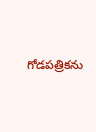గోడపత్రికను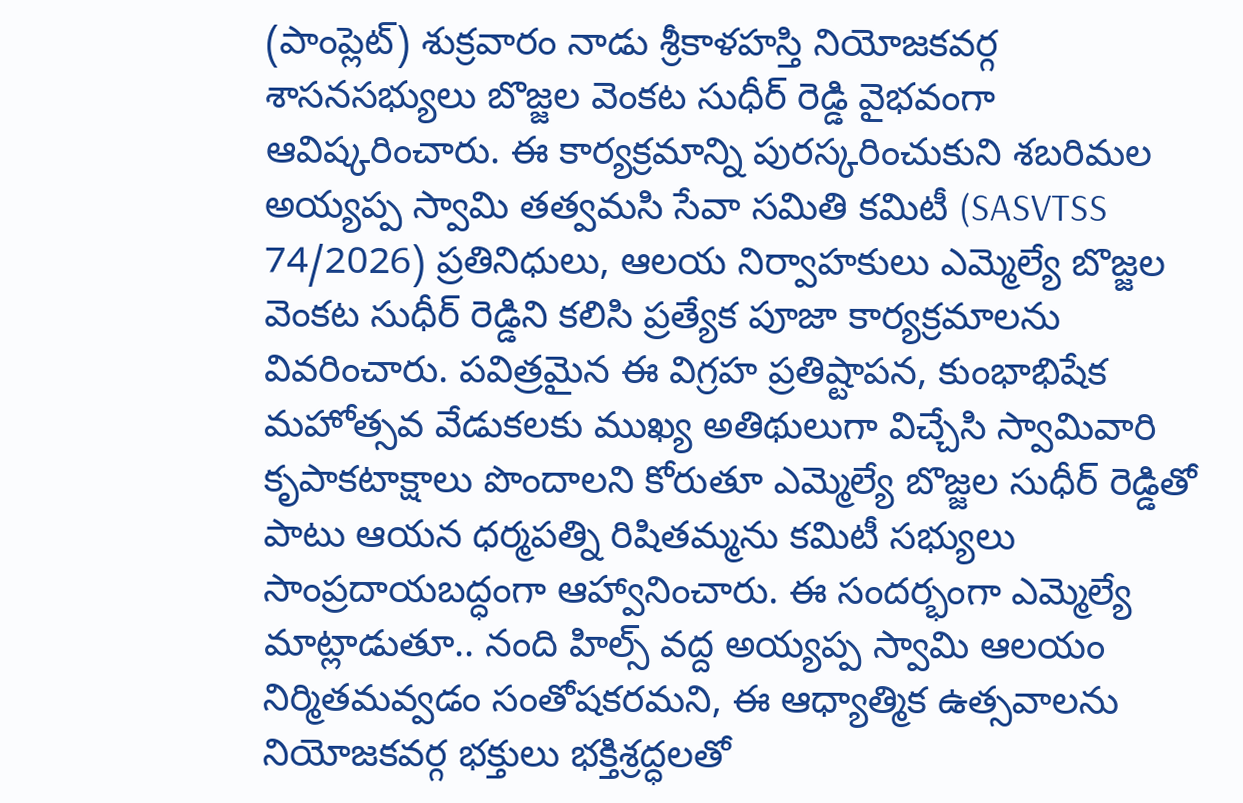(పాంప్లెట్) శుక్రవారం నాడు శ్రీకాళహస్తి నియోజకవర్గ శాసనసభ్యులు బొజ్జల వెంకట సుధీర్ రెడ్డి వైభవంగా ఆవిష్కరించారు. ఈ కార్యక్రమాన్ని పురస్కరించుకుని శబరిమల అయ్యప్ప స్వామి తత్వమసి సేవా సమితి కమిటీ (SASVTSS 74/2026) ప్రతినిధులు, ఆలయ నిర్వాహకులు ఎమ్మెల్యే బొజ్జల వెంకట సుధీర్ రెడ్డిని కలిసి ప్రత్యేక పూజా కార్యక్రమాలను వివరించారు. పవిత్రమైన ఈ విగ్రహ ప్రతిష్టాపన, కుంభాభిషేక మహోత్సవ వేడుకలకు ముఖ్య అతిథులుగా విచ్చేసి స్వామివారి కృపాకటాక్షాలు పొందాలని కోరుతూ ఎమ్మెల్యే బొజ్జల సుధీర్ రెడ్డితో పాటు ఆయన ధర్మపత్ని రిషితమ్మను కమిటీ సభ్యులు సాంప్రదాయబద్ధంగా ఆహ్వానించారు. ఈ సందర్భంగా ఎమ్మెల్యే మాట్లాడుతూ.. నంది హిల్స్ వద్ద అయ్యప్ప స్వామి ఆలయం నిర్మితమవ్వడం సంతోషకరమని, ఈ ఆధ్యాత్మిక ఉత్సవాలను నియోజకవర్గ భక్తులు భక్తిశ్రద్ధలతో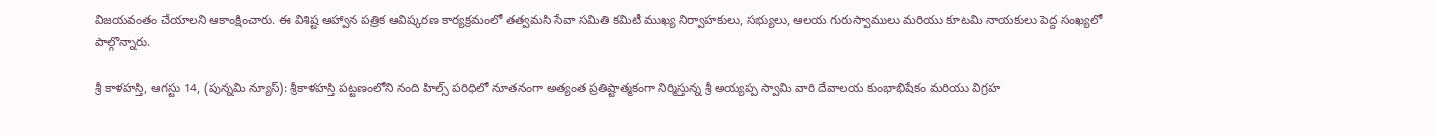విజయవంతం చేయాలని ఆకాంక్షించారు. ఈ విశిష్ట ఆహ్వాన పత్రిక ఆవిష్కరణ కార్యక్రమంలో తత్వమసి సేవా సమితి కమిటీ ముఖ్య నిర్వాహకులు, సభ్యులు, ఆలయ గురుస్వాములు మరియు కూటమి నాయకులు పెద్ద సంఖ్యలో పాల్గొన్నారు.

శ్రీ కాళహస్తి, ఆగస్టు 14, (పున్నమి న్యూస్): శ్రీకాళహస్తి పట్టణంలోని నంది హిల్స్ పరిధిలో నూతనంగా అత్యంత ప్రతిష్టాత్మకంగా నిర్మిస్తున్న శ్రీ అయ్యప్ప స్వామి వారి దేవాలయ కుంభాభిషేకం మరియు విగ్రహ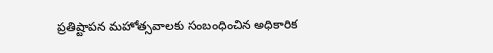ప్రతిష్టాపన మహోత్సవాలకు సంబంధించిన అధికారిక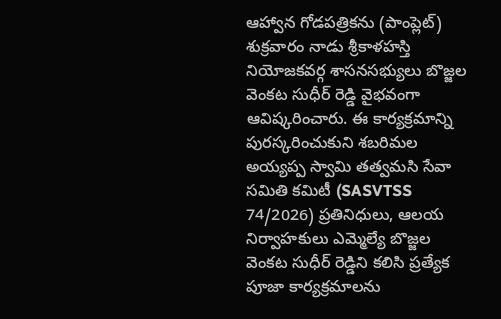ఆహ్వాన గోడపత్రికను (పాంప్లెట్) శుక్రవారం నాడు శ్రీకాళహస్తి నియోజకవర్గ శాసనసభ్యులు బొజ్జల వెంకట సుధీర్ రెడ్డి వైభవంగా ఆవిష్కరించారు. ఈ కార్యక్రమాన్ని పురస్కరించుకుని శబరిమల అయ్యప్ప స్వామి తత్వమసి సేవా సమితి కమిటీ (SASVTSS 74/2026) ప్రతినిధులు, ఆలయ నిర్వాహకులు ఎమ్మెల్యే బొజ్జల వెంకట సుధీర్ రెడ్డిని కలిసి ప్రత్యేక పూజా కార్యక్రమాలను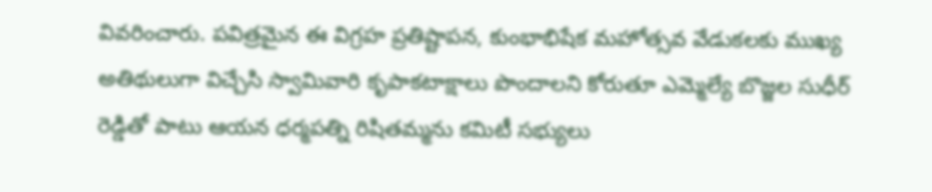వివరించారు. పవిత్రమైన ఈ విగ్రహ ప్రతిష్టాపన, కుంభాభిషేక మహోత్సవ వేడుకలకు ముఖ్య అతిథులుగా విచ్చేసి స్వామివారి కృపాకటాక్షాలు పొందాలని కోరుతూ ఎమ్మెల్యే బొజ్జల సుధీర్ రెడ్డితో పాటు ఆయన ధర్మపత్ని రిషితమ్మను కమిటీ సభ్యులు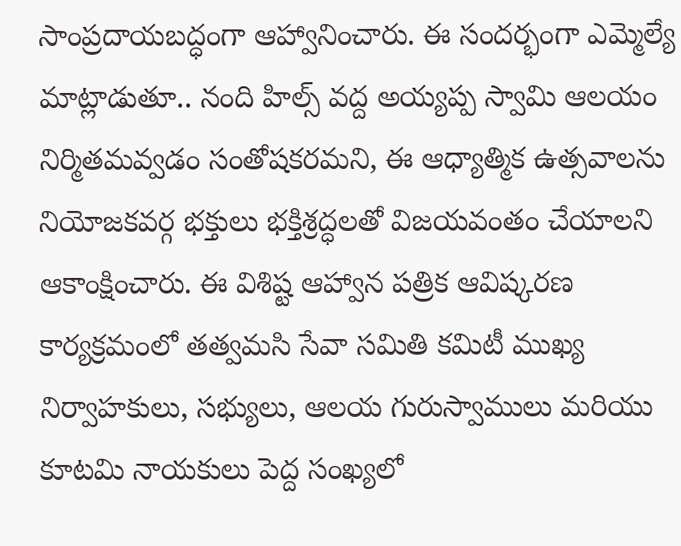సాంప్రదాయబద్ధంగా ఆహ్వానించారు. ఈ సందర్భంగా ఎమ్మెల్యే మాట్లాడుతూ.. నంది హిల్స్ వద్ద అయ్యప్ప స్వామి ఆలయం నిర్మితమవ్వడం సంతోషకరమని, ఈ ఆధ్యాత్మిక ఉత్సవాలను నియోజకవర్గ భక్తులు భక్తిశ్రద్ధలతో విజయవంతం చేయాలని ఆకాంక్షించారు. ఈ విశిష్ట ఆహ్వాన పత్రిక ఆవిష్కరణ కార్యక్రమంలో తత్వమసి సేవా సమితి కమిటీ ముఖ్య నిర్వాహకులు, సభ్యులు, ఆలయ గురుస్వాములు మరియు కూటమి నాయకులు పెద్ద సంఖ్యలో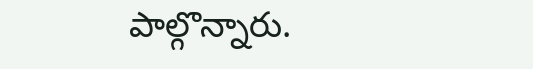పాల్గొన్నారు.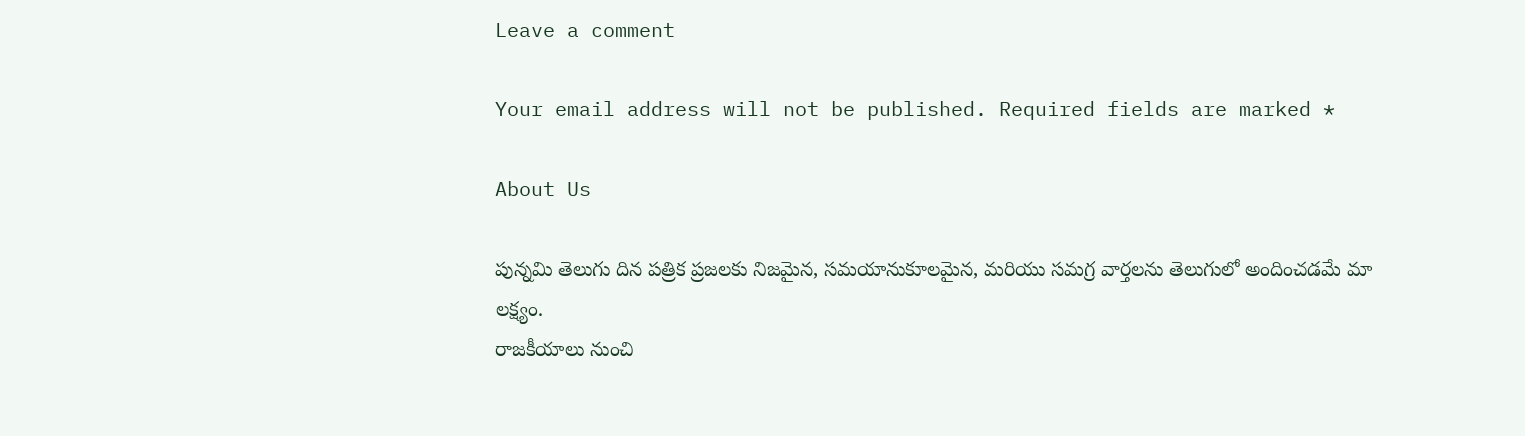Leave a comment

Your email address will not be published. Required fields are marked *

About Us

పున్నమి తెలుగు దిన పత్రిక ప్రజలకు నిజమైన, సమయానుకూలమైన, మరియు సమగ్ర వార్తలను తెలుగులో అందించడమే మా లక్ష్యం.
రాజకీయాలు నుంచి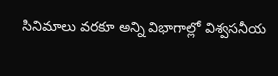సినిమాలు వరకూ అన్ని విభాగాల్లో విశ్వసనీయ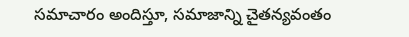సమాచారం అందిస్తూ, సమాజాన్ని చైతన్యవంతం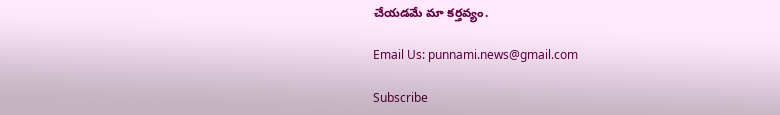చేయడమే మా కర్తవ్యం.

Email Us: punnami.news@gmail.com

Subscribe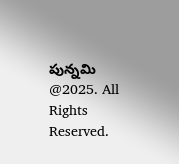పున్నమి  @2025. All Rights Reserved.